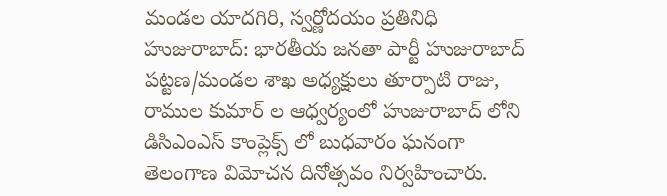మండల యాదగిరి, స్వర్ణోదయం ప్రతినిధి హుజురాబాద్: భారతీయ జనతా పార్టీ హుజురాబాద్ పట్టణ/మండల శాఖ అధ్యక్షులు తూర్పాటి రాజు, రాముల కుమార్ ల ఆధ్వర్యంలో హుజురాబాద్ లోని డిసిఎంఎస్ కాంప్లెక్స్ లో బుధవారం ఘనంగా తెలంగాణ విమోచన దినోత్సవం నిర్వహించారు.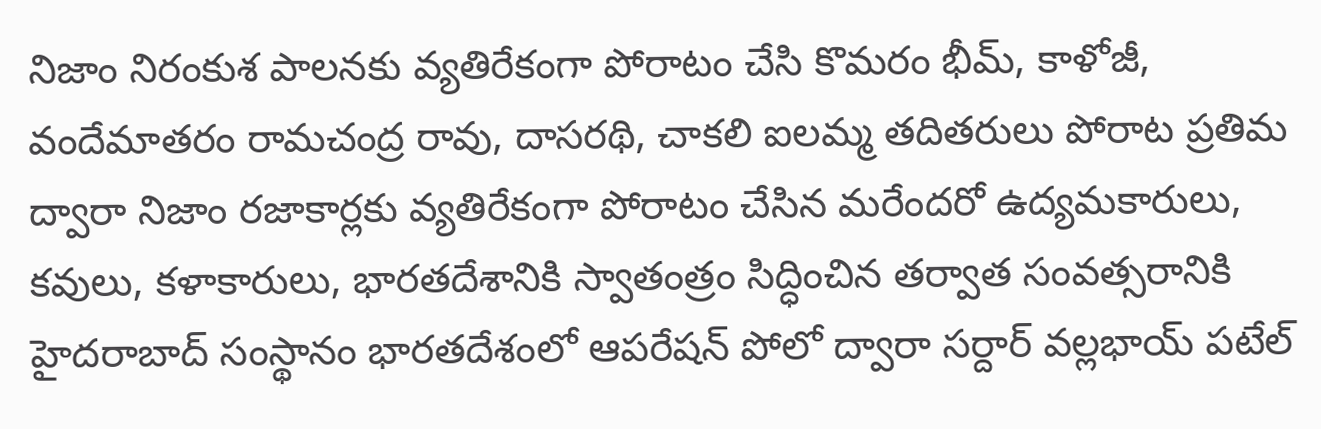నిజాం నిరంకుశ పాలనకు వ్యతిరేకంగా పోరాటం చేసి కొమరం భీమ్, కాళోజీ, వందేమాతరం రామచంద్ర రావు, దాసరథి, చాకలి ఐలమ్మ తదితరులు పోరాట ప్రతిమ ద్వారా నిజాం రజాకార్లకు వ్యతిరేకంగా పోరాటం చేసిన మరేందరో ఉద్యమకారులు, కవులు, కళాకారులు, భారతదేశానికి స్వాతంత్రం సిద్ధించిన తర్వాత సంవత్సరానికి హైదరాబాద్ సంస్థానం భారతదేశంలో ఆపరేషన్ పోలో ద్వారా సర్దార్ వల్లభాయ్ పటేల్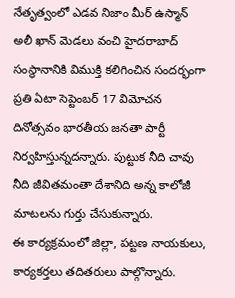నేతృత్వంలో ఎడవ నిజాం మీర్ ఉస్మాన్ అలీ ఖాన్ మెడలు వంచి హైదరాబాద్ సంస్థానానికి విముక్తి కలిగించిన సందర్భంగా ప్రతి ఏటా సెప్టెంబర్ 17 విమోచన దినోత్సవం భారతీయ జనతా పార్టీ నిర్వహిస్తున్నదన్నారు. పుట్టుక నీది చావు నీది జీవితమంతా దేశానిది అన్న కాలోజీ మాటలను గుర్తు చేసుకున్నారు.
ఈ కార్యక్రమంలో జిల్లా, పట్టణ నాయకులు, కార్యకర్తలు తదితరులు పాల్గొన్నారు.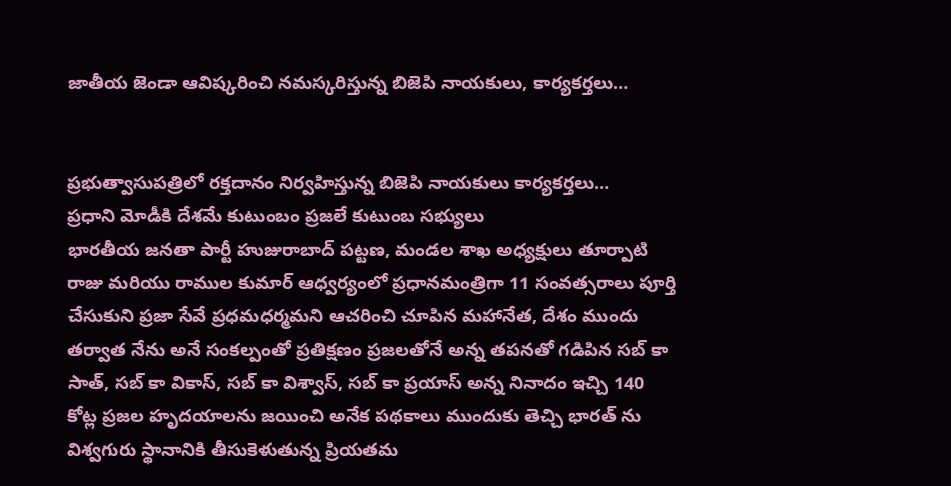జాతీయ జెండా ఆవిష్కరించి నమస్కరిస్తున్న బిజెపి నాయకులు, కార్యకర్తలు…


ప్రభుత్వాసుపత్రిలో రక్తదానం నిర్వహిస్తున్న బిజెపి నాయకులు కార్యకర్తలు…
ప్రధాని మోడీకి దేశమే కుటుంబం ప్రజలే కుటుంబ సభ్యులు
భారతీయ జనతా పార్టీ హుజురాబాద్ పట్టణ, మండల శాఖ అధ్యక్షులు తూర్పాటి రాజు మరియు రాముల కుమార్ ఆధ్వర్యంలో ప్రధానమంత్రిగా 11 సంవత్సరాలు పూర్తి చేసుకుని ప్రజా సేవే ప్రధమధర్మమని ఆచరించి చూపిన మహానేత, దేశం ముందు తర్వాత నేను అనే సంకల్పంతో ప్రతిక్షణం ప్రజలతోనే అన్న తపనతో గడిపిన సబ్ కా సాత్, సబ్ కా వికాస్, సబ్ కా విశ్వాస్, సబ్ కా ప్రయాస్ అన్న నినాదం ఇచ్చి 140 కోట్ల ప్రజల హృదయాలను జయించి అనేక పథకాలు ముందుకు తెచ్చి భారత్ ను విశ్వగురు స్థానానికి తీసుకెళుతున్న ప్రియతమ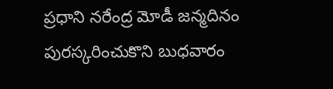ప్రధాని నరేంద్ర మోడీ జన్మదినం పురస్కరించుకొని బుధవారం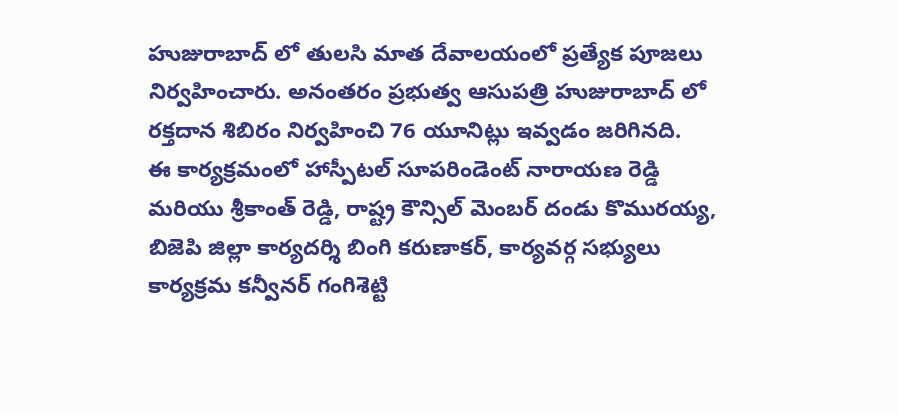హుజురాబాద్ లో తులసి మాత దేవాలయంలో ప్రత్యేక పూజలు నిర్వహించారు. అనంతరం ప్రభుత్వ ఆసుపత్రి హుజురాబాద్ లో రక్తదాన శిబిరం నిర్వహించి 76 యూనిట్లు ఇవ్వడం జరిగినది.
ఈ కార్యక్రమంలో హాస్పీటల్ సూపరిండెంట్ నారాయణ రెడ్డి మరియు శ్రీకాంత్ రెడ్డి, రాష్ట్ర కౌన్సిల్ మెంబర్ దండు కొమురయ్య, బిజెపి జిల్లా కార్యదర్శి బింగి కరుణాకర్, కార్యవర్గ సభ్యులు కార్యక్రమ కన్వీనర్ గంగిశెట్టి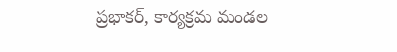ప్రభాకర్, కార్యక్రమ మండల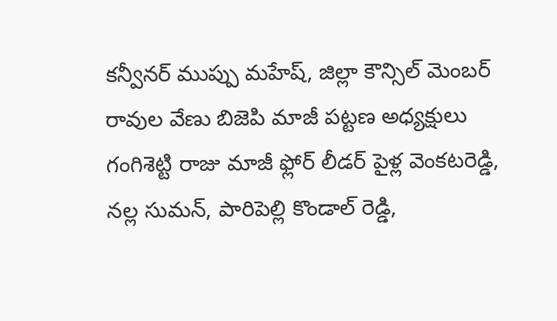కన్వీనర్ ముప్పు మహేష్, జిల్లా కౌన్సిల్ మెంబర్ రావుల వేణు బిజెపి మాజీ పట్టణ అధ్యక్షులు గంగిశెట్టి రాజు మాజీ ఫ్లోర్ లీడర్ పైళ్ల వెంకటరెడ్డి, నల్ల సుమన్, పారిపెల్లి కొండాల్ రెడ్డి,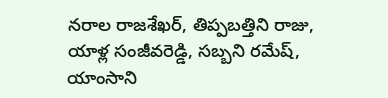నరాల రాజశేఖర్, తిప్పబత్తిని రాజు, యాళ్ల సంజీవరెడ్డి, సబ్బని రమేష్, యాంసాని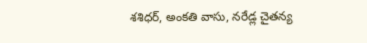శశిధర్, అంకతి వాసు, నరేడ్ల చైతన్య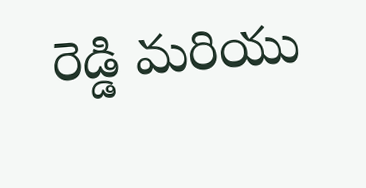రెడ్డి మరియు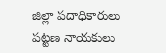జిల్లా పదాధికారులు పట్టణ నాయకులు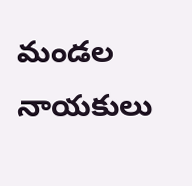మండల నాయకులు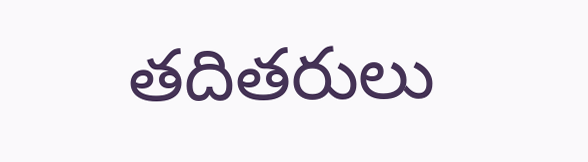తదితరులు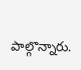పాల్గొన్నారు.